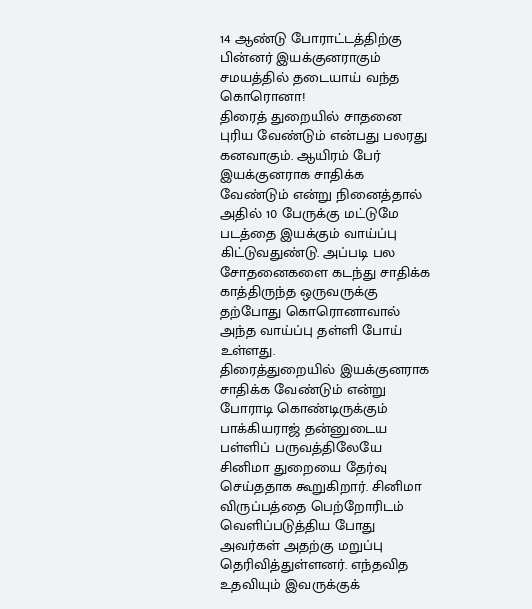14 ஆண்டு போராட்டத்திற்கு பின்னர் இயக்குனராகும் சமயத்தில் தடையாய் வந்த கொரொனா!
திரைத் துறையில் சாதனை புரிய வேண்டும் என்பது பலரது கனவாகும். ஆயிரம் பேர் இயக்குனராக சாதிக்க வேண்டும் என்று நினைத்தால் அதில் 10 பேருக்கு மட்டுமே படத்தை இயக்கும் வாய்ப்பு கிட்டுவதுண்டு. அப்படி பல சோதனைகளை கடந்து சாதிக்க காத்திருந்த ஒருவருக்கு தற்போது கொரொனாவால் அந்த வாய்ப்பு தள்ளி போய் உள்ளது.
திரைத்துறையில் இயக்குனராக சாதிக்க வேண்டும் என்று போராடி கொண்டிருக்கும் பாக்கியராஜ் தன்னுடைய பள்ளிப் பருவத்திலேயே சினிமா துறையை தேர்வு செய்ததாக கூறுகிறார். சினிமா விருப்பத்தை பெற்றோரிடம் வெளிப்படுத்திய போது அவர்கள் அதற்கு மறுப்பு தெரிவித்துள்ளனர். எந்தவித உதவியும் இவருக்குக்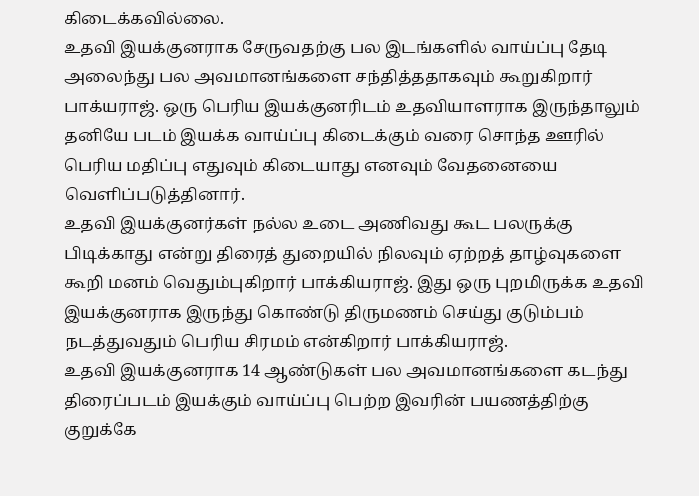கிடைக்கவில்லை.
உதவி இயக்குனராக சேருவதற்கு பல இடங்களில் வாய்ப்பு தேடி அலைந்து பல அவமானங்களை சந்தித்ததாகவும் கூறுகிறார் பாக்யராஜ். ஒரு பெரிய இயக்குனரிடம் உதவியாளராக இருந்தாலும் தனியே படம் இயக்க வாய்ப்பு கிடைக்கும் வரை சொந்த ஊரில் பெரிய மதிப்பு எதுவும் கிடையாது எனவும் வேதனையை வெளிப்படுத்தினார்.
உதவி இயக்குனர்கள் நல்ல உடை அணிவது கூட பலருக்கு பிடிக்காது என்று திரைத் துறையில் நிலவும் ஏற்றத் தாழ்வுகளை கூறி மனம் வெதும்புகிறார் பாக்கியராஜ். இது ஒரு புறமிருக்க உதவி இயக்குனராக இருந்து கொண்டு திருமணம் செய்து குடும்பம் நடத்துவதும் பெரிய சிரமம் என்கிறார் பாக்கியராஜ்.
உதவி இயக்குனராக 14 ஆண்டுகள் பல அவமானங்களை கடந்து திரைப்படம் இயக்கும் வாய்ப்பு பெற்ற இவரின் பயணத்திற்கு குறுக்கே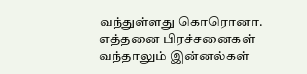வந்துள்ளது கொரொனா. எத்தனை பிரச்சனைகள் வந்தாலும் இன்னல்கள்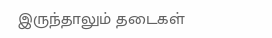இருந்தாலும் தடைகள்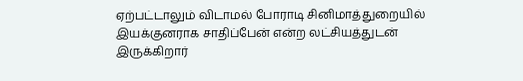ஏற்பட்டாலும் விடாமல் போராடி சினிமாத்துறையில் இயக்குனராக சாதிப்பேன் என்ற லட்சியத்துடன் இருக்கிறார்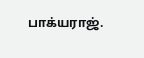பாக்யராஜ்.